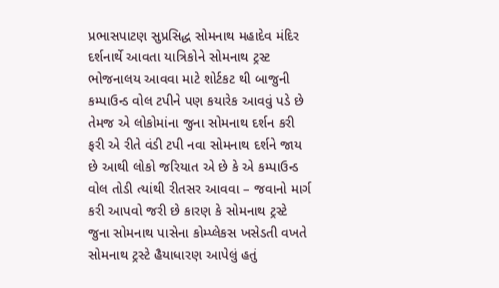પ્રભાસપાટણ સુપ્રસિદ્ધ સોમનાથ મહાદેવ મંદિર દર્શનાર્થે આવતા યાત્રિકોને સોમનાથ ટ્રસ્ટ ભોજનાલય આવવા માટે શોર્ટકટ થી બાજુની કમ્પાઉન્ડ વોલ ટપીને પણ કયારેક આવવું પડે છે તેમજ એ લોકોમાંના જુના સોમનાથ દર્શન કરી ફરી એ રીતે વંડી ટપી નવા સોમનાથ દર્શને જાય છે આથી લોકો જરિયાત એ છે કે એ કમ્પાઉન્ડ વોલ તોડી ત્યાંથી રીતસર આવવા – જવાનો માર્ગ કરી આપવો જરી છે કારણ કે સોમનાથ ટ્રસ્ટે જુના સોમનાથ પાસેના કોમ્પ્લેકસ ખસેડતી વખતે સોમનાથ ટ્રસ્ટે હૈયાધારણ આપેલું હતું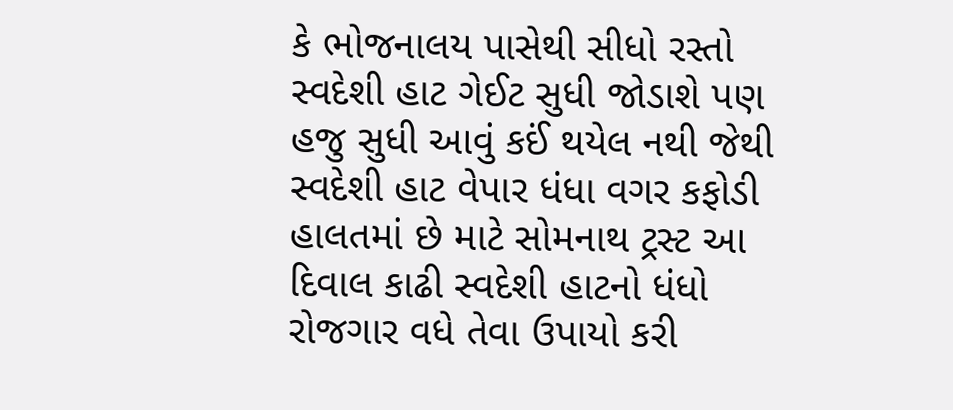કે ભોજનાલય પાસેથી સીધો રસ્તો સ્વદેશી હાટ ગેઈટ સુધી જોડાશે પણ હજુ સુધી આવું કઈં થયેલ નથી જેથી સ્વદેશી હાટ વેપાર ધંધા વગર કફોડી હાલતમાં છે માટે સોમનાથ ટ્રસ્ટ આ દિવાલ કાઢી સ્વદેશી હાટનો ધંધો રોજગાર વધે તેવા ઉપાયો કરી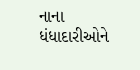નાના ધંધાદારીઓને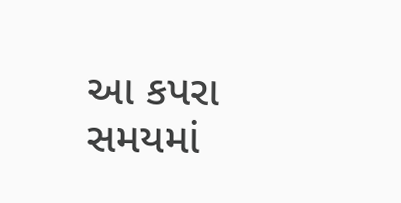આ કપરા સમયમાં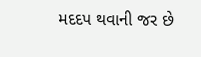મદદપ થવાની જર છે